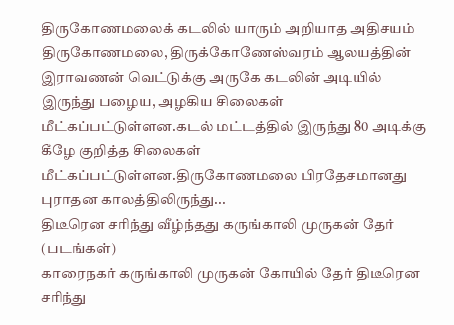திருகோணமலைக் கடலில் யாரும் அறியாத அதிசயம்
திருகோணமலை, திருக்கோணேஸ்வரம் ஆலயத்தின் இராவணன் வெட்டுக்கு அருகே கடலின் அடியில் இருந்து பழைய, அழகிய சிலைகள் மீட்கப்பட்டுள்ளன.கடல் மட்டத்தில் இருந்து 80 அடிக்கு கீழே குறித்த சிலைகள் மீட்கப்பட்டுள்ளன.திருகோணமலை பிரதேசமானது புராதன காலத்திலிருந்து...
திடீரென சரிந்து வீழ்ந்தது கருங்காலி முருகன் தேர் (படங்கள்)
காரைநகர் கருங்காலி முருகன் கோயில் தேர் திடீரென சரிந்து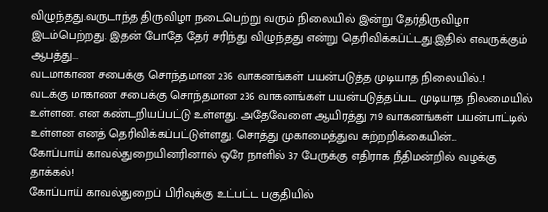விழுந்தது.வருடாந்த திருவிழா நடைபெற்று வரும் நிலையில் இன்று தேர்திருவிழா இடம்பெற்றது. இதன் போதே தேர் சரிந்து விழுந்தது என்று தெரிவிக்கப்ட்டது.இதில் எவருக்கும் ஆபத்து...
வடமாகாண சபைக்கு சொந்தமான 236 வாகனங்கள் பயன்படுத்த முடியாத நிலையில்..!
வடக்கு மாகாண சபைக்கு சொந்தமான 236 வாகனங்கள் பயன்படுத்தப்பட முடியாத நிலமையில் உள்ளன. என கண்டறியப்பட்டு உள்ளது. அதேவேளை ஆயிரத்து 719 வாகனங்கள் பயன்பாட்டில் உள்ளன எனத் தெரிவிக்கப்பட்டுள்ளது. சொத்து முகாமைத்துவ சுற்றறிக்கையின்...
கோப்பாய் காவல்துறையினரினால் ஒரே நாளில் 37 பேருக்கு எதிராக நீதிமன்றில் வழக்கு தாக்கல்!
கோப்பாய் காவல்துறைப் பிரிவுக்கு உட்பட்ட பகுதியில்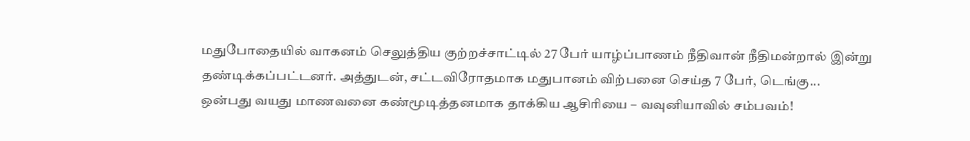மதுபோதையில் வாகனம் செலுத்திய குற்றச்சாட்டில் 27 பேர் யாழ்ப்பாணம் நீதிவான் நீதிமன்றால் இன்று தண்டிக்கப்பட்டனர். அத்துடன், சட்டவிரோதமாக மதுபானம் விற்பனை செய்த 7 பேர், டெங்கு...
ஒன்பது வயது மாணவனை கண்மூடித்தனமாக தாக்கிய ஆசிரியை – வவுனியாவில் சம்பவம்!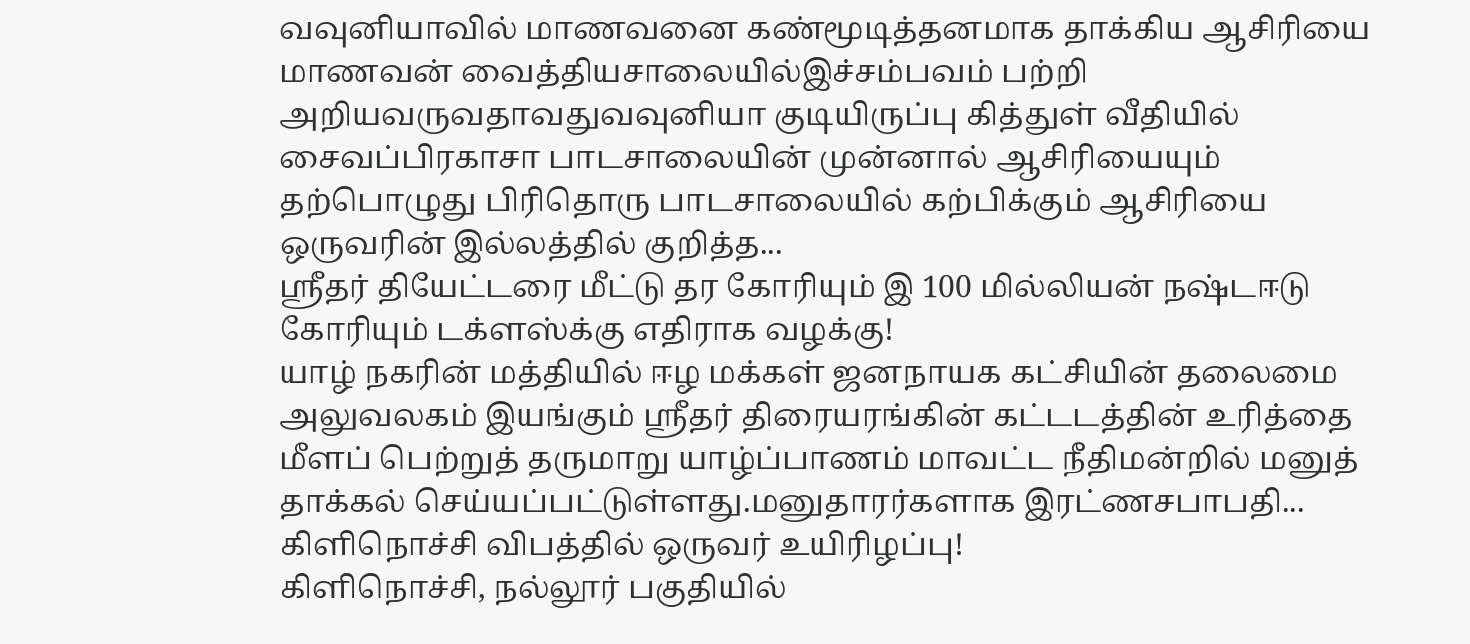வவுனியாவில் மாணவனை கண்மூடித்தனமாக தாக்கிய ஆசிரியை மாணவன் வைத்தியசாலையில்இச்சம்பவம் பற்றி அறியவருவதாவதுவவுனியா குடியிருப்பு கித்துள் வீதியில் சைவப்பிரகாசா பாடசாலையின் முன்னால் ஆசிரியையும் தற்பொழுது பிரிதொரு பாடசாலையில் கற்பிக்கும் ஆசிரியை ஒருவரின் இல்லத்தில் குறித்த...
ஸ்ரீதர் தியேட்டரை மீட்டு தர கோரியும் இ 100 மில்லியன் நஷ்டஈடு கோரியும் டக்ளஸ்க்கு எதிராக வழக்கு!
யாழ் நகரின் மத்தியில் ஈழ மக்கள் ஜனநாயக கட்சியின் தலைமை அலுவலகம் இயங்கும் ஸ்ரீதர் திரையரங்கின் கட்டடத்தின் உரித்தை மீளப் பெற்றுத் தருமாறு யாழ்ப்பாணம் மாவட்ட நீதிமன்றில் மனுத் தாக்கல் செய்யப்பட்டுள்ளது.மனுதாரர்களாக இரட்ணசபாபதி...
கிளிநொச்சி விபத்தில் ஒருவர் உயிரிழப்பு!
கிளிநொச்சி, நல்லூர் பகுதியில்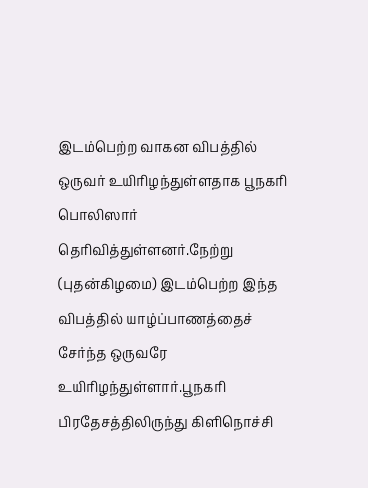இடம்பெற்ற வாகன விபத்தில் ஒருவர் உயிரிழந்துள்ளதாக பூநகரி பொலிஸார் தெரிவித்துள்ளனர்.நேற்று (புதன்கிழமை) இடம்பெற்ற இந்த விபத்தில் யாழ்ப்பாணத்தைச் சேர்ந்த ஒருவரே உயிரிழந்துள்ளார்.பூநகரி பிரதேசத்திலிருந்து கிளிநொச்சி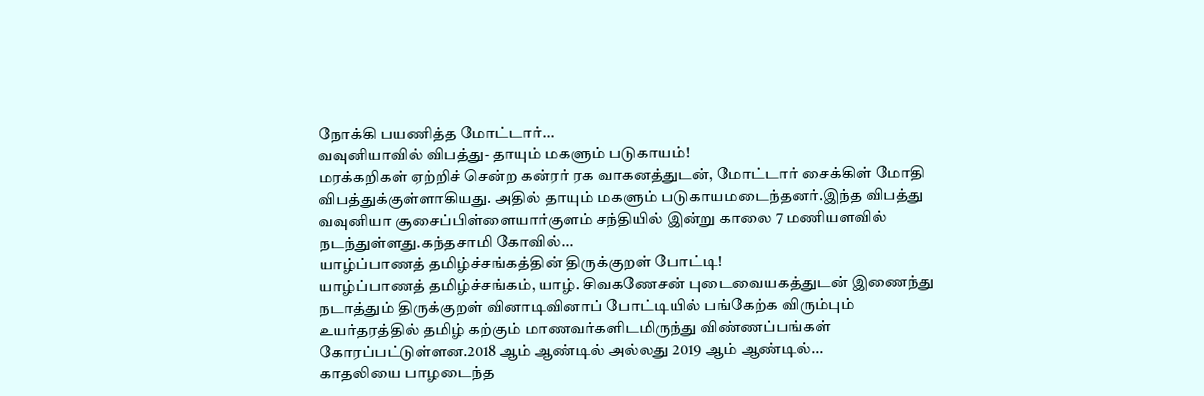நோக்கி பயணித்த மோட்டார்...
வவுனியாவில் விபத்து- தாயும் மகளும் படுகாயம்!
மரக்கறிகள் ஏற்றிச் சென்ற கன்ரர் ரக வாகனத்துடன், மோட்டார் சைக்கிள் மோதி விபத்துக்குள்ளாகியது. அதில் தாயும் மகளும் படுகாயமடைந்தனர்.இந்த விபத்து வவுனியா சூசைப்பிள்ளையார்குளம் சந்தியில் இன்று காலை 7 மணியளவில் நடந்துள்ளது.கந்தசாமி கோவில்...
யாழ்ப்பாணத் தமிழ்ச்சங்கத்தின் திருக்குறள் போட்டி!
யாழ்ப்பாணத் தமிழ்ச்சங்கம், யாழ். சிவகணேசன் புடைவையகத்துடன் இணைந்து நடாத்தும் திருக்குறள் வினாடிவினாப் போட்டியில் பங்கேற்க விரும்பும் உயர்தரத்தில் தமிழ் கற்கும் மாணவர்களிடமிருந்து விண்ணப்பங்கள் கோரப்பட்டுள்ளன.2018 ஆம் ஆண்டில் அல்லது 2019 ஆம் ஆண்டில்...
காதலியை பாழடைந்த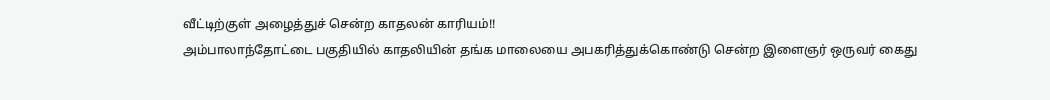வீட்டிற்குள் அழைத்துச் சென்ற காதலன் காரியம்!!
அம்பாலாந்தோட்டை பகுதியில் காதலியின் தங்க மாலையை அபகரித்துக்கொண்டு சென்ற இளைஞர் ஒருவர் கைது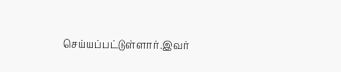செய்யப்பட்டுள்ளார்.இவர்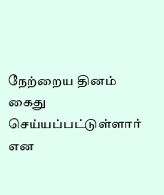நேற்றைய தினம் கைது செய்யப்பட்டுள்ளார் என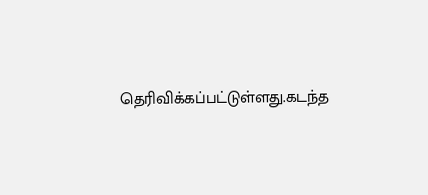தெரிவிக்கப்பட்டுள்ளது.கடந்த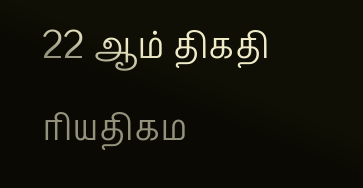22 ஆம் திகதி ரியதிகம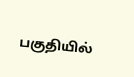பகுதியில்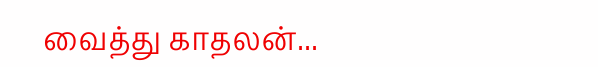வைத்து காதலன்...